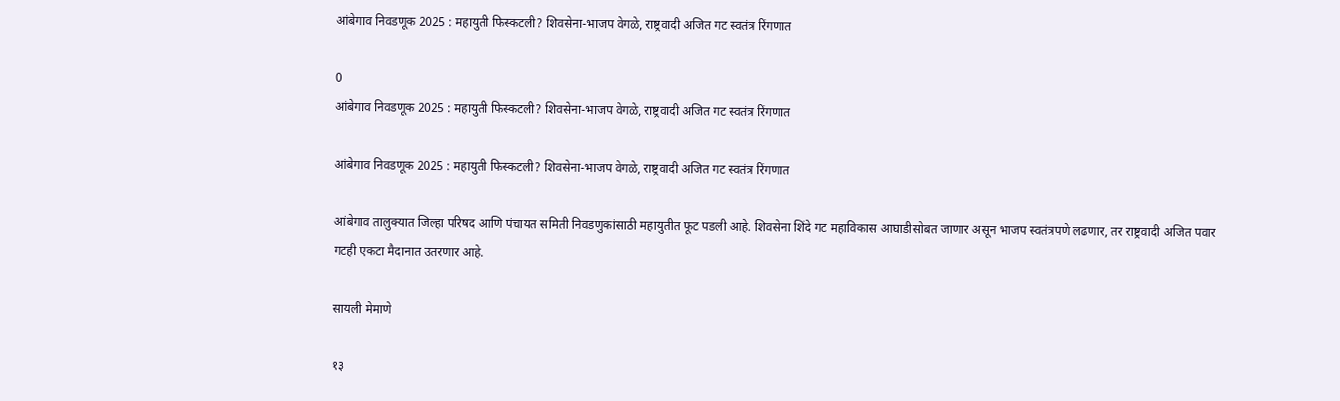आंबेगाव निवडणूक 2025 : महायुती फिस्कटली? शिवसेना-भाजप वेगळे, राष्ट्रवादी अजित गट स्वतंत्र रिंगणात

0
आंबेगाव निवडणूक 2025 : महायुती फिस्कटली? शिवसेना-भाजप वेगळे, राष्ट्रवादी अजित गट स्वतंत्र रिंगणात

आंबेगाव निवडणूक 2025 : महायुती फिस्कटली? शिवसेना-भाजप वेगळे, राष्ट्रवादी अजित गट स्वतंत्र रिंगणात

आंबेगाव तालुक्यात जिल्हा परिषद आणि पंचायत समिती निवडणुकांसाठी महायुतीत फूट पडली आहे. शिवसेना शिंदे गट महाविकास आघाडीसोबत जाणार असून भाजप स्वतंत्रपणे लढणार, तर राष्ट्रवादी अजित पवार गटही एकटा मैदानात उतरणार आहे.

सायली मेमाणे

१३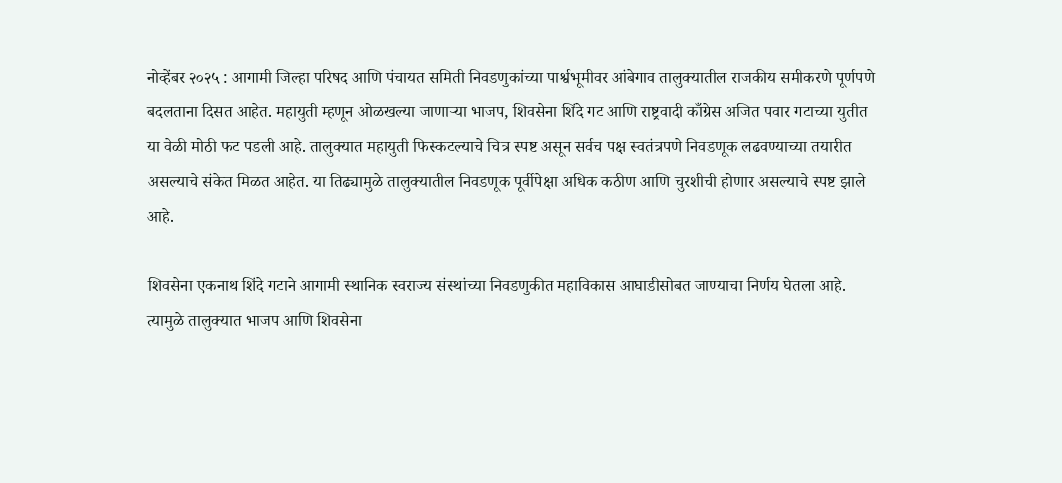नोव्हेंबर २०२५ : आगामी जिल्हा परिषद आणि पंचायत समिती निवडणुकांच्या पार्श्वभूमीवर आंबेगाव तालुक्यातील राजकीय समीकरणे पूर्णपणे बदलताना दिसत आहेत. महायुती म्हणून ओळखल्या जाणाऱ्या भाजप, शिवसेना शिंदे गट आणि राष्ट्रवादी काँग्रेस अजित पवार गटाच्या युतीत या वेळी मोठी फट पडली आहे. तालुक्यात महायुती फिस्कटल्याचे चित्र स्पष्ट असून सर्वच पक्ष स्वतंत्रपणे निवडणूक लढवण्याच्या तयारीत असल्याचे संकेत मिळत आहेत. या तिढ्यामुळे तालुक्यातील निवडणूक पूर्वीपेक्षा अधिक कठीण आणि चुरशीची होणार असल्याचे स्पष्ट झाले आहे.

शिवसेना एकनाथ शिंदे गटाने आगामी स्थानिक स्वराज्य संस्थांच्या निवडणुकीत महाविकास आघाडीसोबत जाण्याचा निर्णय घेतला आहे. त्यामुळे तालुक्यात भाजप आणि शिवसेना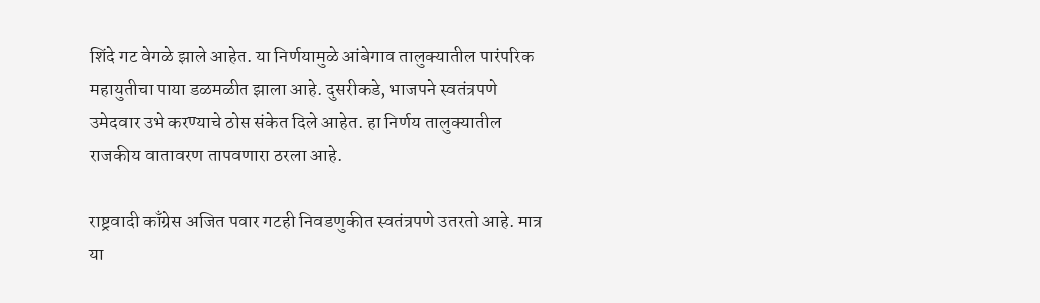शिंदे गट वेगळे झाले आहेत. या निर्णयामुळे आंबेगाव तालुक्यातील पारंपरिक महायुतीचा पाया डळमळीत झाला आहे. दुसरीकडे, भाजपने स्वतंत्रपणे उमेदवार उभे करण्याचे ठोस संकेत दिले आहेत. हा निर्णय तालुक्यातील राजकीय वातावरण तापवणारा ठरला आहे.

राष्ट्रवादी काँग्रेस अजित पवार गटही निवडणुकीत स्वतंत्रपणे उतरतो आहे. मात्र या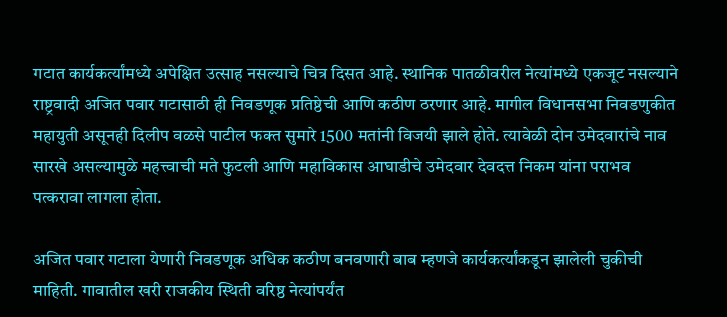गटात कार्यकर्त्यांमध्ये अपेक्षित उत्साह नसल्याचे चित्र दिसत आहे. स्थानिक पातळीवरील नेत्यांमध्ये एकजूट नसल्याने राष्ट्रवादी अजित पवार गटासाठी ही निवडणूक प्रतिष्ठेची आणि कठीण ठरणार आहे. मागील विधानसभा निवडणुकीत महायुती असूनही दिलीप वळसे पाटील फक्त सुमारे 1500 मतांनी विजयी झाले होते. त्यावेळी दोन उमेदवारांचे नाव सारखे असल्यामुळे महत्त्वाची मते फुटली आणि महाविकास आघाडीचे उमेदवार देवदत्त निकम यांना पराभव पत्करावा लागला होता.

अजित पवार गटाला येणारी निवडणूक अधिक कठीण बनवणारी बाब म्हणजे कार्यकर्त्यांकडून झालेली चुकीची माहिती. गावातील खरी राजकीय स्थिती वरिष्ठ नेत्यांपर्यंत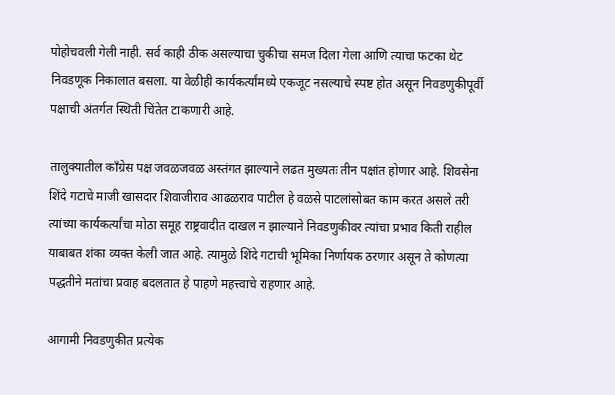पोहोचवली गेली नाही. सर्व काही ठीक असल्याचा चुकीचा समज दिला गेला आणि त्याचा फटका थेट निवडणूक निकालात बसला. या वेळीही कार्यकर्त्यांमध्ये एकजूट नसल्याचे स्पष्ट होत असून निवडणुकीपूर्वी पक्षाची अंतर्गत स्थिती चिंतेत टाकणारी आहे.

तालुक्यातील काँग्रेस पक्ष जवळजवळ अस्तंगत झाल्याने लढत मुख्यतः तीन पक्षांत होणार आहे. शिवसेना शिंदे गटाचे माजी खासदार शिवाजीराव आढळराव पाटील हे वळसे पाटलांसोबत काम करत असले तरी त्यांच्या कार्यकर्त्यांचा मोठा समूह राष्ट्रवादीत दाखल न झाल्याने निवडणुकीवर त्यांचा प्रभाव किती राहील याबाबत शंका व्यक्त केली जात आहे. त्यामुळे शिंदे गटाची भूमिका निर्णायक ठरणार असून ते कोणत्या पद्धतीने मतांचा प्रवाह बदलतात हे पाहणे महत्त्वाचे राहणार आहे.

आगामी निवडणुकीत प्रत्येक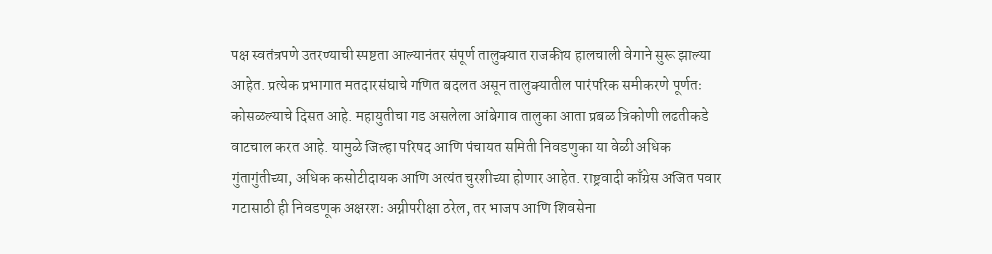पक्ष स्वतंत्रपणे उतरण्याची स्पष्टता आल्यानंतर संपूर्ण तालुक्यात राजकीय हालचाली वेगाने सुरू झाल्या आहेत. प्रत्येक प्रभागात मतदारसंघाचे गणित बदलत असून तालुक्यातील पारंपरिक समीकरणे पूर्णतः कोसळल्याचे दिसत आहे. महायुतीचा गड असलेला आंबेगाव तालुका आता प्रबळ त्रिकोणी लढतीकडे वाटचाल करत आहे. यामुळे जिल्हा परिषद आणि पंचायत समिती निवडणुका या वेळी अधिक गुंतागुंतीच्या, अधिक कसोटीदायक आणि अत्यंत चुरशीच्या होणार आहेत. राष्ट्रवादी काँग्रेस अजित पवार गटासाठी ही निवडणूक अक्षरशः अग्नीपरीक्षा ठरेल, तर भाजप आणि शिवसेना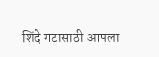शिंदे गटासाठी आपला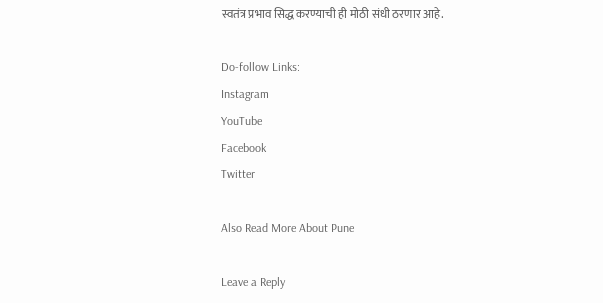स्वतंत्र प्रभाव सिद्ध करण्याची ही मोठी संधी ठरणार आहे.

Do-follow Links:
Instagram
YouTube
Facebook
Twitter

Also Read More About Pune

Leave a Reply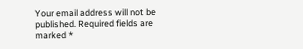Your email address will not be published. Required fields are marked *